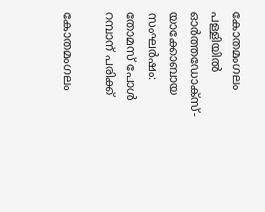കോതമംഗലം പള്ളിയില്‍ ഓര്‍ത്തഡോക്‌സ്-യാക്കോബായ സംഘര്‍ഷം: തോമസ് പോള്‍ റമ്പാന് പരിക്ക്

കോതമംഗലം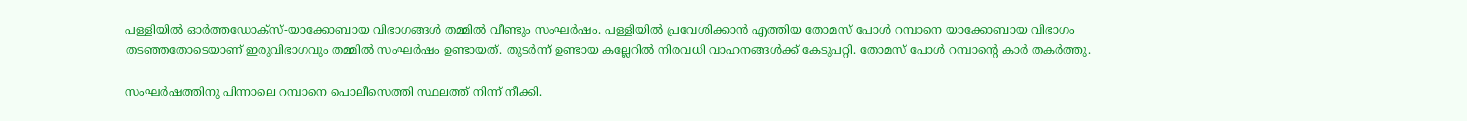പള്ളിയില്‍ ഓര്‍ത്തഡോക്‌സ്-യാക്കോബായ വിഭാഗങ്ങള്‍ തമ്മില്‍ വീണ്ടും സംഘര്‍ഷം. പള്ളിയില്‍ പ്രവേശിക്കാന്‍ എത്തിയ തോമസ് പോള്‍ റമ്പാനെ യാക്കോബായ വിഭാഗം തടഞ്ഞതോടെയാണ് ഇരുവിഭാഗവും തമ്മില്‍ സംഘര്‍ഷം ഉണ്ടായത്. തുടര്‍ന്ന് ഉണ്ടായ കല്ലേറില്‍ നിരവധി വാഹനങ്ങള്‍ക്ക് കേടുപറ്റി. തോമസ് പോള്‍ റമ്പാന്റെ കാര്‍ തകര്‍ത്തു.

സംഘര്‍ഷത്തിനു പിന്നാലെ റമ്പാനെ പൊലീസെത്തി സ്ഥലത്ത് നിന്ന് നീക്കി.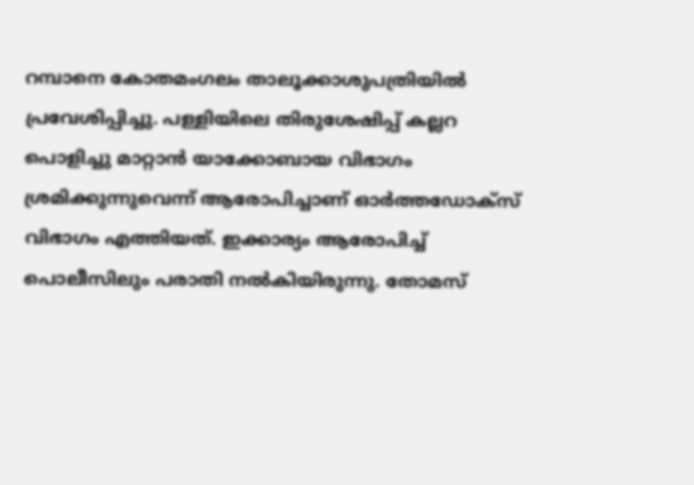റമ്പാനെ കോതമംഗലം താലൂക്കാശുപത്രിയില്‍ പ്രവേശിപ്പിച്ചു. പള്ളിയിലെ തിരുശേഷിപ്പ് കല്ലറ പൊളിച്ചു മാറ്റാന്‍ യാക്കോബായ വിഭാഗം ശ്രമിക്കുന്നുവെന്ന് ആരോപിച്ചാണ് ഓര്‍ത്തഡോക്‌സ് വിഭാഗം എത്തിയത്. ഇക്കാര്യം ആരോപിച്ച് പൊലീസിലും പരാതി നല്‍കിയിരുന്നു. തോമസ്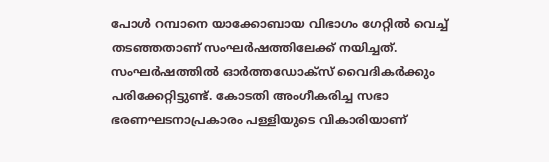പോള്‍ റമ്പാനെ യാക്കോബായ വിഭാഗം ഗേറ്റില്‍ വെച്ച് തടഞ്ഞതാണ് സംഘര്‍ഷത്തിലേക്ക് നയിച്ചത്. സംഘര്‍ഷത്തില്‍ ഓര്‍ത്തഡോക്‌സ് വൈദികര്‍ക്കും പരിക്കേറ്റിട്ടുണ്ട്. കോടതി അംഗീകരിച്ച സഭാ ഭരണഘടനാപ്രകാരം പള്ളിയുടെ വികാരിയാണ്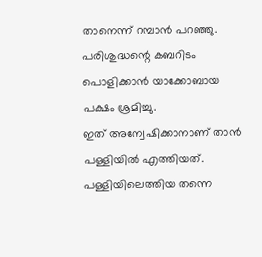താനെന്ന് റമ്പാന്‍ പറഞ്ഞു. പരിശുദ്ധന്റെ കബറിടം പൊളിക്കാന്‍ യാക്കോബായ പക്ഷം ശ്രമിച്ചു.
ഇത് അന്വേഷിക്കാനാണ് താന്‍ പള്ളിയില്‍ എത്തിയത്. പള്ളിയിലെത്തിയ തന്നെ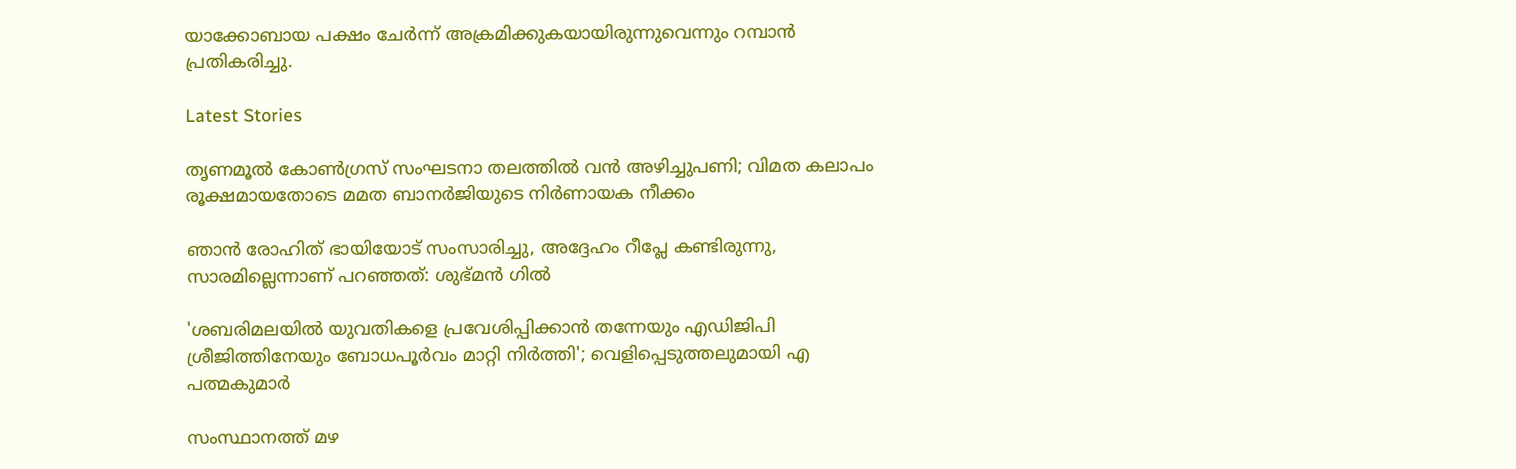യാക്കോബായ പക്ഷം ചേര്‍ന്ന് അക്രമിക്കുകയായിരുന്നുവെന്നും റമ്പാന്‍ പ്രതികരിച്ചു.

Latest Stories

തൃണമൂൽ കോൺഗ്രസ് സംഘടനാ തലത്തിൽ വൻ അഴിച്ചുപണി; വിമത കലാപം രൂക്ഷമായതോടെ മമത ബാനർജിയുടെ നിർണായക നീക്കം

ഞാൻ രോഹിത് ഭായിയോട് സംസാരിച്ചു, അദ്ദേഹം റീപ്ലേ കണ്ടിരുന്നു, സാരമില്ലെന്നാണ് പറഞ്ഞത്: ശുഭ്മൻ ഗിൽ

'ശബരിമലയില്‍ യുവതികളെ പ്രവേശിപ്പിക്കാന്‍ തന്നേയും എഡിജിപി ശ്രീജിത്തിനേയും ബോധപൂര്‍വം മാറ്റി നിര്‍ത്തി'; വെളിപ്പെടുത്തലുമായി എ പത്മകുമാര്‍

സംസ്ഥാനത്ത് മഴ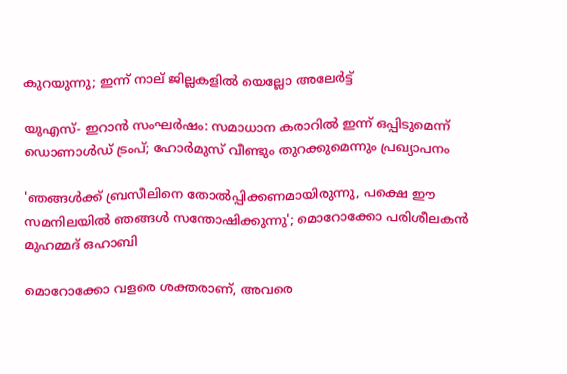കുറയുന്നു; ഇന്ന് നാല് ജില്ലകളില്‍ യെല്ലോ അലേര്‍ട്ട്

യുഎസ്- ഇറാൻ സംഘർഷം: സമാധാന കരാറിൽ ഇന്ന് ഒപ്പിടുമെന്ന് ഡൊണാൾഡ് ട്രംപ്; ഹോർമുസ് വീണ്ടും തുറക്കുമെന്നും പ്രഖ്യാപനം

'ഞങ്ങൾക്ക് ബ്രസീലിനെ തോൽപ്പിക്കണമായിരുന്നു, പക്ഷെ ഈ സമനിലയിൽ ഞങ്ങൾ സന്തോഷിക്കുന്നു'; മൊറോക്കോ പരിശീലകൻ മുഹമ്മദ് ഒഹാബി

മൊറോക്കോ വളരെ ശക്തരാണ്, അവരെ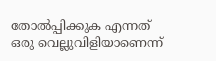തോൽപ്പിക്കുക എന്നത് ഒരു വെല്ലുവിളിയാണെന്ന്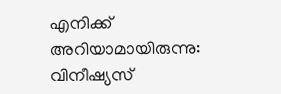എനിക്ക് അറിയാമായിരുന്നു: വിനീഷ്യസ്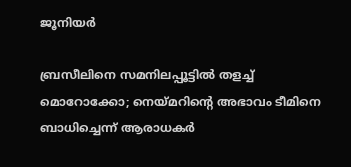ജൂനിയർ

ബ്രസീലിനെ സമനിലപ്പൂട്ടിൽ തളച്ച് മൊറോക്കോ; നെയ്മറിന്റെ അഭാവം ടീമിനെ ബാധിച്ചെന്ന് ആരാധകർ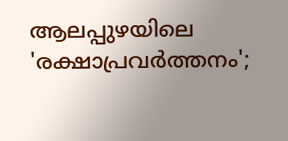ആലപ്പുഴയിലെ 'രക്ഷാപ്രവർത്തനം';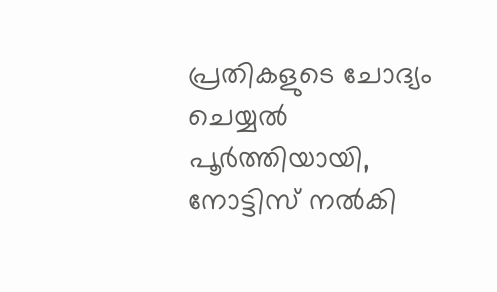പ്രതികളുടെ ചോദ്യം ചെയ്യൽ പൂർത്തിയായി, നോട്ടിസ് നൽകി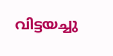വിട്ടയച്ചു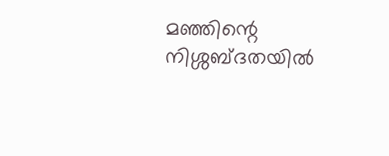മഞ്ഞിന്റെ നിശ്ശബ്ദതയിൽ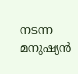നടന്ന മനുഷ്യൻ